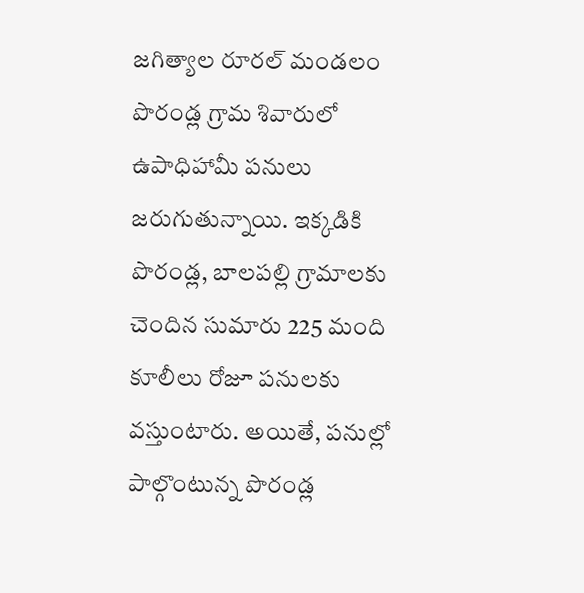జగిత్యాల రూరల్ మండలం పొరండ్ల గ్రామ శివారులో ఉపాధిహామీ పనులు జరుగుతున్నాయి. ఇక్కడికి పొరండ్ల, బాలపల్లి గ్రామాలకు చెందిన సుమారు 225 మంది కూలీలు రోజూ పనులకు వస్తుంటారు. అయితే, పనుల్లో పాల్గొంటున్న పొరండ్ల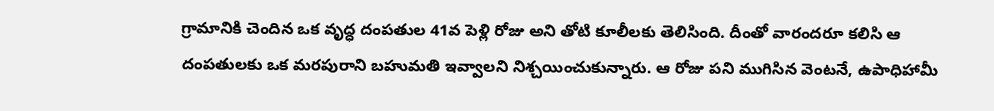గ్రామానికి చెందిన ఒక వృద్ధ దంపతుల 41వ పెళ్లి రోజు అని తోటి కూలీలకు తెలిసింది. దీంతో వారందరూ కలిసి ఆ దంపతులకు ఒక మరపురాని బహుమతి ఇవ్వాలని నిశ్చయించుకున్నారు. ఆ రోజు పని ముగిసిన వెంటనే, ఉపాధిహామీ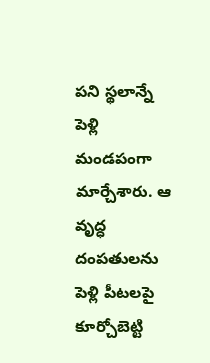పని స్థలాన్నే పెళ్లి మండపంగా మార్చేశారు. ఆ వృద్ధ దంపతులను పెళ్లి పీటలపై కూర్చోబెట్టి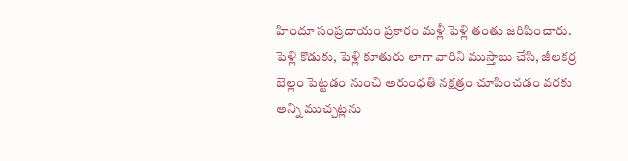హిందూ సంప్రదాయం ప్రకారం మళ్లీ పెళ్లి తంతు జరిపించారు. పెళ్లి కొడుకు, పెళ్లి కూతురు లాగా వారిని ముస్తాబు చేసి, జీలకర్ర బెల్లం పెట్టడం నుంచి అరుంధతి నక్షత్రం చూపించడం వరకు అన్ని ముచ్చట్లను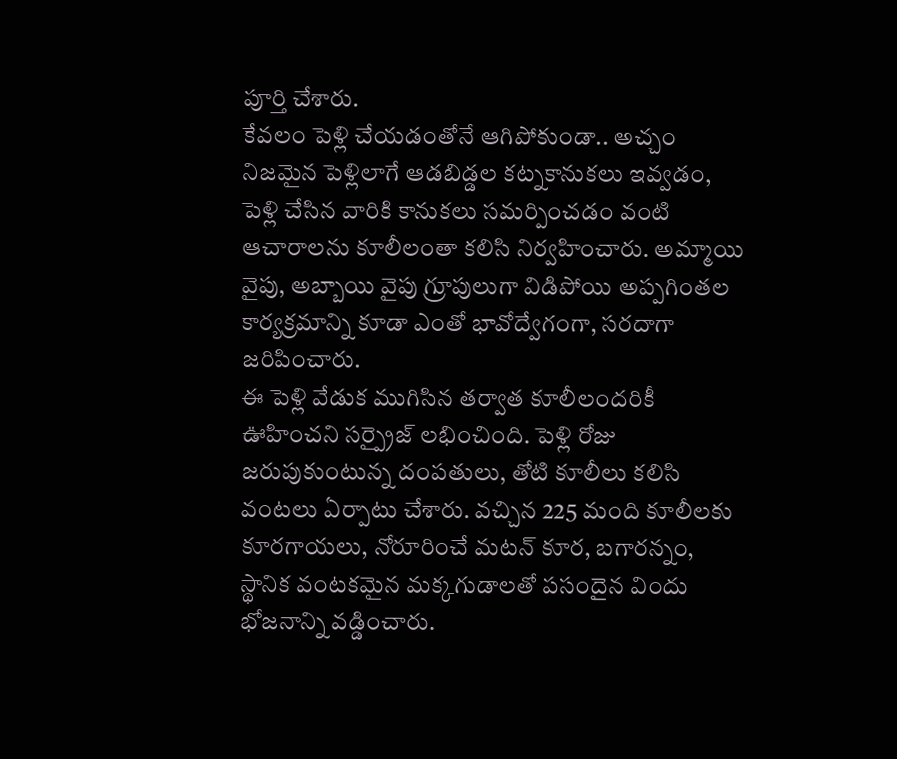పూర్తి చేశారు.
కేవలం పెళ్లి చేయడంతోనే ఆగిపోకుండా.. అచ్చం నిజమైన పెళ్లిలాగే ఆడబిడ్డల కట్నకానుకలు ఇవ్వడం, పెళ్లి చేసిన వారికి కానుకలు సమర్పించడం వంటి ఆచారాలను కూలీలంతా కలిసి నిర్వహించారు. అమ్మాయి వైపు, అబ్బాయి వైపు గ్రూపులుగా విడిపోయి అప్పగింతల కార్యక్రమాన్ని కూడా ఎంతో భావోద్వేగంగా, సరదాగా జరిపించారు.
ఈ పెళ్లి వేడుక ముగిసిన తర్వాత కూలీలందరికీ ఊహించని సర్ప్రైజ్ లభించింది. పెళ్లి రోజు జరుపుకుంటున్న దంపతులు, తోటి కూలీలు కలిసి వంటలు ఏర్పాటు చేశారు. వచ్చిన 225 మంది కూలీలకు కూరగాయలు, నోరూరించే మటన్ కూర, బగారన్నం, స్థానిక వంటకమైన మక్కగుడాలతో పసందైన విందు భోజనాన్ని వడ్డించారు.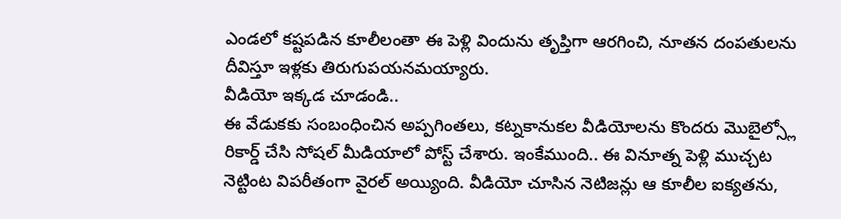ఎండలో కష్టపడిన కూలీలంతా ఈ పెళ్లి విందును తృప్తిగా ఆరగించి, నూతన దంపతులను దీవిస్తూ ఇళ్లకు తిరుగుపయనమయ్యారు.
వీడియో ఇక్కడ చూడండి..
ఈ వేడుకకు సంబంధించిన అప్పగింతలు, కట్నకానుకల వీడియోలను కొందరు మొబైల్స్లో రికార్డ్ చేసి సోషల్ మీడియాలో పోస్ట్ చేశారు. ఇంకేముంది.. ఈ వినూత్న పెళ్లి ముచ్చట నెట్టింట విపరీతంగా వైరల్ అయ్యింది. వీడియో చూసిన నెటిజన్లు ఆ కూలీల ఐక్యతను,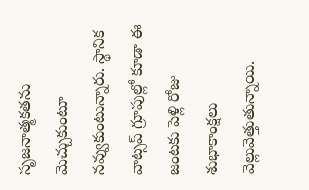సృజనాత్మకతను మెచ్చుకుంటూ నవ్వుకుంటున్నారు. స్థానిక వాట్సప్ గ్రూపుల్లో కూడా ఈ జంటకు పెళ్లి రోజు శుభాకాంక్షలు వెల్లువెత్తుతున్నాయి.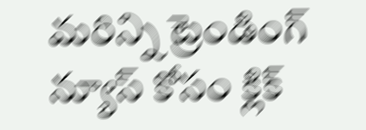మరిన్ని ట్రెండింగ్ న్యూస్ కోసం క్లిక్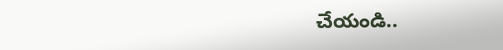చేయండి..